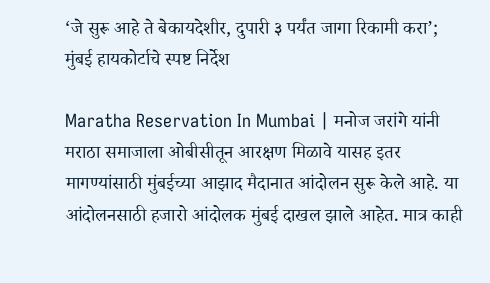‘जे सुरू आहे ते बेकायदेशीर, दुपारी ३ पर्यंत जागा रिकामी करा’; मुंबई हायकोर्टाचे स्पष्ट निर्देश

Maratha Reservation In Mumbai | मनोज जरांगे यांनी मराठा समाजाला ओबीसीतून आरक्षण मिळावे यासह इतर मागण्यांसाठी मुंबईच्या आझाद मैदानात आंदोलन सुरू केले आहे. या आंदोलनसाठी हजारो आंदोलक मुंबई दाखल झाले आहेत. मात्र काही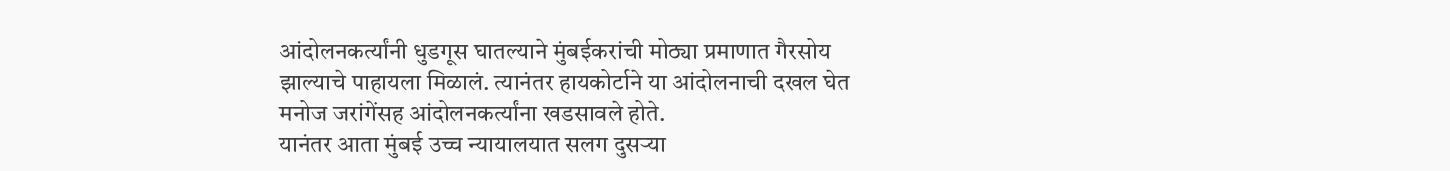आंदोलनकर्त्यांनी धुडगूस घातल्याने मुंबईकरांची मोठ्या प्रमाणात गैरसोय झाल्याचे पाहायला मिळालं. त्यानंतर हायकोर्टाने या आंदोलनाची दखल घेत मनोज जरांगेंसह आंदोलनकर्त्यांना खडसावले होते.
यानंतर आता मुंबई उच्च न्यायालयात सलग दुसऱ्या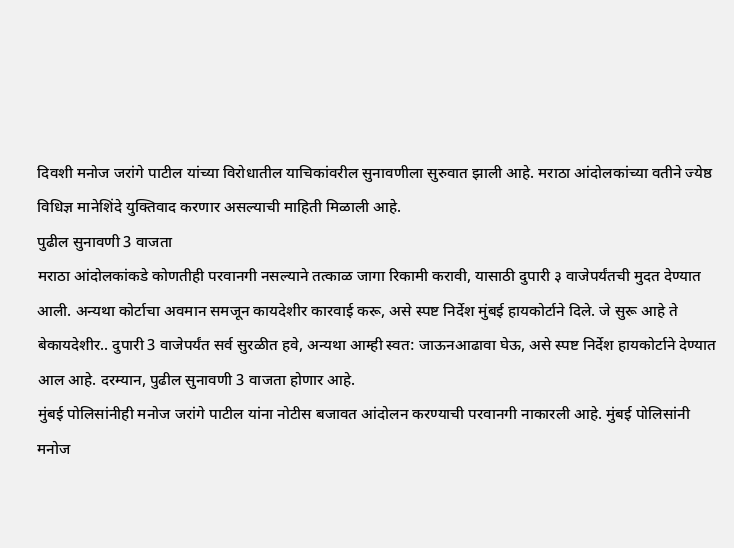दिवशी मनोज जरांगे पाटील यांच्या विरोधातील याचिकांवरील सुनावणीला सुरुवात झाली आहे. मराठा आंदोलकांच्या वतीने ज्येष्ठ विधिज्ञ मानेशिंदे युक्तिवाद करणार असल्याची माहिती मिळाली आहे.
पुढील सुनावणी 3 वाजता
मराठा आंदोलकांकडे कोणतीही परवानगी नसल्याने तत्काळ जागा रिकामी करावी, यासाठी दुपारी ३ वाजेपर्यंतची मुदत देण्यात आली. अन्यथा कोर्टाचा अवमान समजून कायदेशीर कारवाई करू, असे स्पष्ट निर्देश मुंबई हायकोर्टाने दिले. जे सुरू आहे ते बेकायदेशीर.. दुपारी 3 वाजेपर्यंत सर्व सुरळीत हवे, अन्यथा आम्ही स्वत: जाऊनआढावा घेऊ, असे स्पष्ट निर्देश हायकोर्टाने देण्यात आल आहे. दरम्यान, पुढील सुनावणी 3 वाजता होणार आहे.
मुंबई पोलिसांनीही मनोज जरांगे पाटील यांना नोटीस बजावत आंदोलन करण्याची परवानगी नाकारली आहे. मुंबई पोलिसांनी मनोज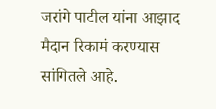जरांगे पाटील यांना आझाद मैदान रिकामं करण्यास सांगितले आहे.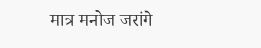मात्र मनोज जरांगे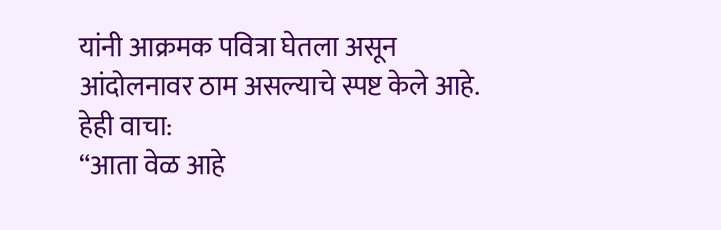यांनी आक्रमक पवित्रा घेतला असून आंदोलनावर ठाम असल्याचे स्पष्ट केले आहे.
हेही वाचा:
“आता वेळ आहे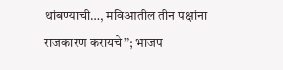थांबण्याची…, मविआतील तीन पक्षांना राजकारण करायचे”; भाजप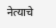नेत्याचे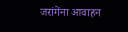जरांगेंना आवाहन